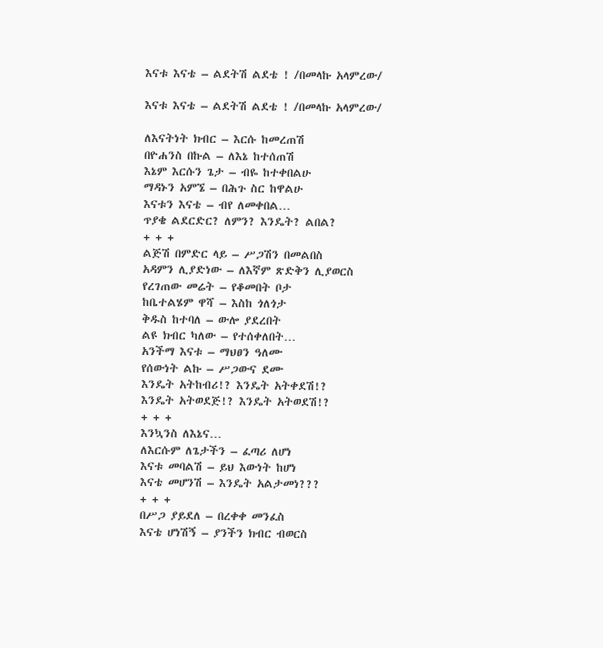እናቱ እናቴ – ልደትሽ ልደቴ ! /በመላኩ አላምረው/

እናቱ እናቴ – ልደትሽ ልደቴ ! /በመላኩ አላምረው/

ለእናትነት ክብር – እርሱ ከመረጠሽ
በዮሐንስ በኩል – ለእኔ ከተሰጠሽ
እኔም እርሱን ጌታ – ብዬ ከተቀበልሁ
ማዳኑን አምኜ – በሕጉ ስር ከዋልሁ
እናቱን እናቴ – ብየ ለመቀበል…
ጥያቄ ልደርድር? ለምን? እንዴት? ልበል?
+ + +
ልጅሽ በምድር ላይ – ሥጋሽን በመልበስ
አዳምን ሊያድነው – ለእኛም ጽድቅን ሊያወርስ
የረገጠው መሬት – የቆመበት ቦታ
ከቤተልሄም ዋሻ – እስከ ጎለጎታ
ቅዱስ ከተባለ – ውሎ ያደረበት
ልዩ ክብር ካለው – የተሰቀለበት…
አንችማ እናቱ – ማህፀን ዓለሙ
የሰውነት ልኩ – ሥጋውና ደሙ
እንዴት አትከብሪ!? እንዴት አትቀደሽ!?
እንዴት አትወደጅ!? እንዴት አትወደሽ!?
+ + +
እንኳንስ ለእኔና…
ለእርሱም ለጌታችን – ፈጣሪ ለሆነ
እናቱ መባልሽ – ይህ እውነት ከሆነ
እናቴ መሆንሽ – እንዴት አልታመነ???
+ + +
በሥጋ ያይደለ – በረቀቀ መንፈስ
እናቴ ሆነሽኝ – ያንችን ክብር ብወርስ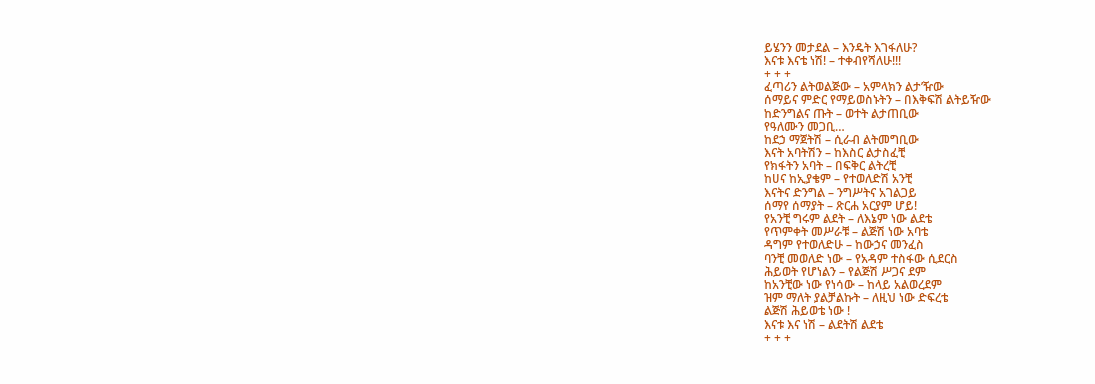ይሄንን መታደል – እንዴት እገፋለሁ?
እናቱ እናቴ ነሽ! – ተቀብየሻለሁ!!!
+ + +
ፈጣሪን ልትወልጅው – አምላክን ልታ’ዥው
ሰማይና ምድር የማይወስኑትን – በእቅፍሽ ልትይዥው
ከድንግልና ጡት – ወተት ልታጠቢው
የዓለሙን መጋቢ…
ከደኃ ማጀትሽ – ሲራብ ልትመግቢው
እናት አባትሽን – ከእስር ልታስፈቺ
የክፋትን አባት – በፍቅር ልትረቺ
ከሀና ከኢያቄም – የተወለድሽ አንቺ
እናትና ድንግል – ንግሥትና አገልጋይ
ሰማየ ሰማያት – ጽርሐ አርያም ሆይ!
የአንቺ ግሩም ልደት – ለእኔም ነው ልደቴ
የጥምቀት መሥራቹ – ልጅሽ ነው አባቴ
ዳግም የተወለድሁ – ከውኃና መንፈስ
ባንቺ መወለድ ነው – የአዳም ተስፋው ሲደርስ
ሕይወት የሆነልን – የልጅሽ ሥጋና ደም
ከአንቺው ነው የነሳው – ከላይ አልወረደም
ዝም ማለት ያልቻልኩት – ለዚህ ነው ድፍረቴ
ልጅሽ ሕይወቴ ነው !
እናቱ እና ነሽ – ልደትሽ ልደቴ
+ + +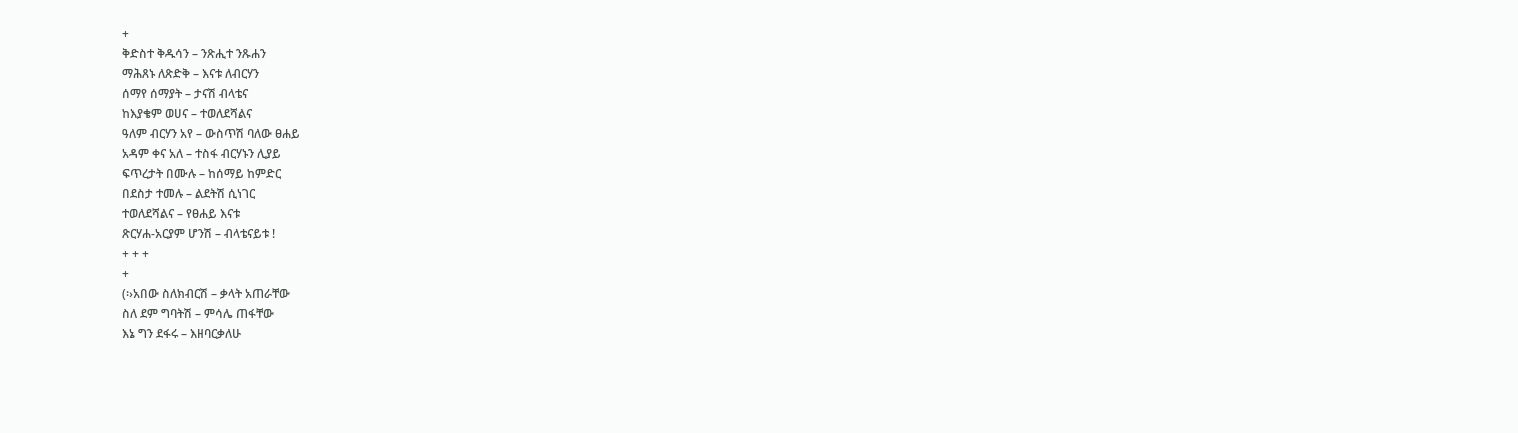+
ቅድስተ ቅዱሳን – ንጽሒተ ንጹሐን
ማሕጸኑ ለጽድቅ – እናቱ ለብርሃን
ሰማየ ሰማያት – ታናሽ ብላቴና
ከእያቄም ወሀና – ተወለደሻልና
ዓለም ብርሃን አየ – ውስጥሽ ባለው ፀሐይ
አዳም ቀና አለ – ተስፋ ብርሃኑን ሊያይ
ፍጥረታት በሙሉ – ከሰማይ ከምድር
በደስታ ተመሉ – ልደትሽ ሲነገር
ተወለደሻልና – የፀሐይ እናቱ
ጽርሃሐ-አርያም ሆንሽ – ብላቴናይቱ !
+ + +
+
(፡›አበው ስለክብርሽ – ቃላት አጠራቸው
ስለ ደም ግባትሽ – ምሳሌ ጠፋቸው
እኔ ግን ደፋሩ – እዘባርቃለሁ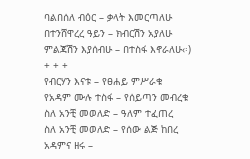ባልበሰለ ብዕር – ቃላት እመርጣለሁ
በተንሸዋረረ ዓይን – ክብርሽን አያለሁ
ምልጃሽን እያሰብሁ – በተስፋ እኖራለሁ‹፡)
+ + +
የብርሃን እናቱ – የፀሐይ ምሥራቁ
የአዳም ሙሉ ተስፋ – የሰይጣን መብረቁ
ስለ አንቺ መወለድ – ዓለም ተፈጠረ
ስለ አንቺ መወለድ – የሰው ልጅ ከበረ
አዳምና ዘሩ –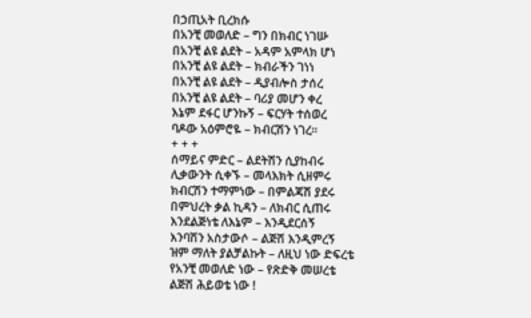በኃጢአት ቢረክሱ
በአንቺ መወለድ – ግን በክብር ነገሡ
በአንቺ ልዩ ልደት – አዳም አምላክ ሆነ
በአንቺ ልዩ ልደት – ክብራችን ገነነ
በአንቺ ልዩ ልደት – ዲያብሎስ ታሰረ
በአንቺ ልዩ ልደት – ባሪያ መሆን ቀረ
እኔም ደፋር ሆንኩኝ – ፍርሃት ተሰወረ
ባዶው አዕምሮዬ – ክብርሽን ነገረ፡፡
+ + +
ሰማይና ምድር – ልደትሽን ሲያከብሩ
ሊቃውንት ሲቀኙ – መላእክት ሲዘምሩ
ክብርሽን ተማምነው – በምልጃሽ ያደሩ
በምህረት ቃል ኪዳን – ለክብር ሲጠሩ
እንደልጅነቴ ለእኔም – እንዲደርሰኝ
እንባሽን አስታውሶ – ልጅሽ እንዲምረኝ
ዝም ማለት ያልቻልኩት – ለዚህ ነው ድፍረቴ
የአንቺ መወለድ ነው – የጽድቅ መሠረቴ
ልጅሽ ሕይወቴ ነው !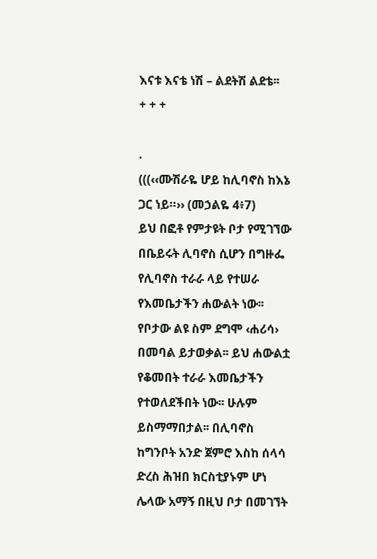እናቱ እናቴ ነሽ – ልደትሽ ልደቴ፡፡
+ + +

.
(((‹‹ሙሽራዬ ሆይ ከሊባኖስ ከእኔ ጋር ነይ።›› (መኃልዬ 4፥7)
ይህ በፎቶ የምታዩት ቦታ የሚገኘው በቤይሩት ሊባኖስ ሲሆን በግዙፌ የሊባኖስ ተራራ ላይ የተሠራ የእመቤታችን ሐውልት ነው፡፡ የቦታው ልዩ ስም ደግሞ ‹ሐሪሳ› በመባል ይታወቃል፡፡ ይህ ሐውልቷ የቆመበት ተራራ እመቤታችን የተወለደችበት ነው፡፡ ሁሉም ይስማማበታል፡፡ በሊባኖስ ከግንቦት አንድ ጀምሮ እስከ ሰላሳ ድረስ ሕዝበ ክርስቲያኑም ሆነ ሌላው አማኝ በዚህ ቦታ በመገኘት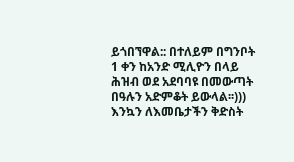ይጎበኘዋል:: በተለይም በግንቦት 1 ቀን ከአንድ ሚሊዮን በላይ ሕዝብ ወደ አደባባዩ በመውጣት በዓሉን አድምቆት ይውላል፡፡)))
እንኳን ለእመቤታችን ቅድስት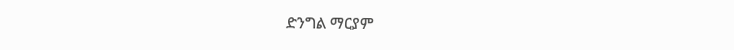ድንግል ማርያም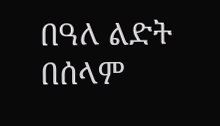በዓለ ልድት በሰላም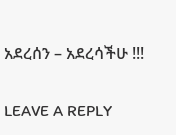አደረሰን – አደረሳችሁ !!!

LEAVE A REPLY